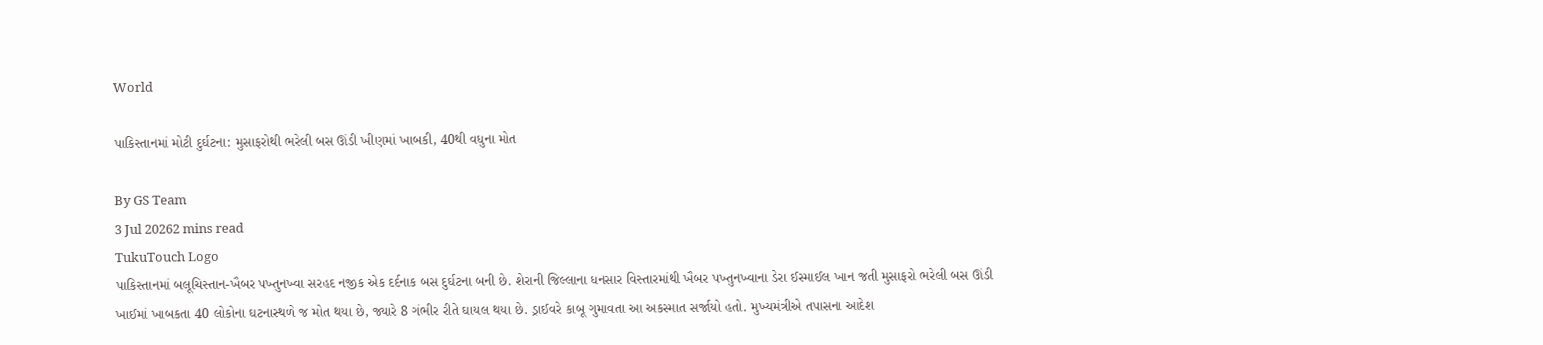World

પાકિસ્તાનમાં મોટી દુર્ઘટના: મુસાફરોથી ભરેલી બસ ઊંડી ખીણમાં ખાબકી, 40થી વધુના મોત

By GS Team
3 Jul 20262 mins read
TukuTouch Logo
પાકિસ્તાનમાં બલૂચિસ્તાન-ખૈબર પખ્તુનખ્વા સરહદ નજીક એક દર્દનાક બસ દુર્ઘટના બની છે. શેરાની જિલ્લાના ધનસાર વિસ્તારમાંથી ખૈબર પખ્તુનખ્વાના ડેરા ઈસ્માઈલ ખાન જતી મુસાફરો ભરેલી બસ ઊંડી ખાઈમાં ખાબકતા 40 લોકોના ઘટનાસ્થળે જ મોત થયા છે, જ્યારે 8 ગંભીર રીતે ઘાયલ થયા છે. ડ્રાઈવરે કાબૂ ગુમાવતા આ અકસ્માત સર્જાયો હતો. મુખ્યમંત્રીએ તપાસના આદેશ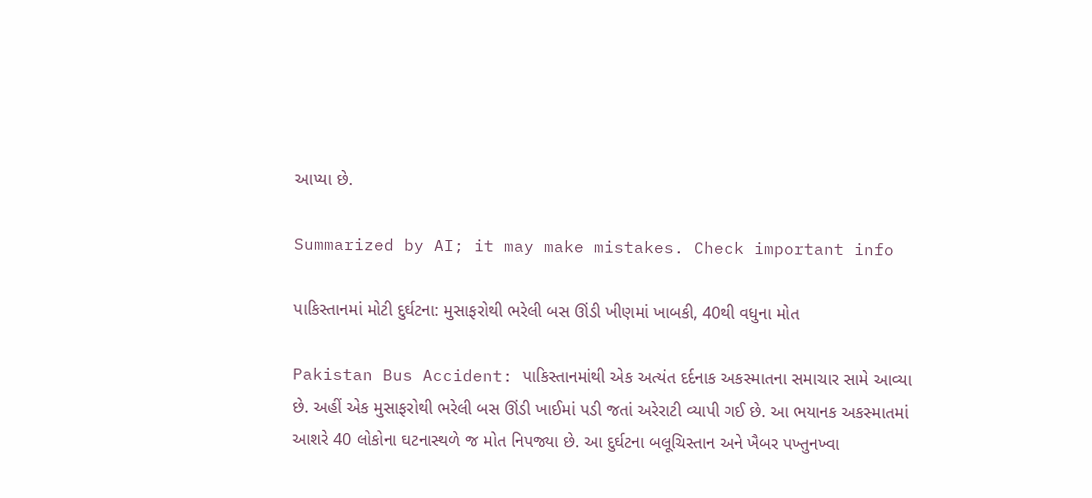આપ્યા છે.

Summarized by AI; it may make mistakes. Check important info

પાકિસ્તાનમાં મોટી દુર્ઘટના: મુસાફરોથી ભરેલી બસ ઊંડી ખીણમાં ખાબકી, 40થી વધુના મોત

Pakistan Bus Accident: પાકિસ્તાનમાંથી એક અત્યંત દર્દનાક અકસ્માતના સમાચાર સામે આવ્યા છે. અહીં એક મુસાફરોથી ભરેલી બસ ઊંડી ખાઈમાં પડી જતાં અરેરાટી વ્યાપી ગઈ છે. આ ભયાનક અકસ્માતમાં આશરે 40 લોકોના ઘટનાસ્થળે જ મોત નિપજ્યા છે. આ દુર્ઘટના બલૂચિસ્તાન અને ખૈબર પખ્તુનખ્વા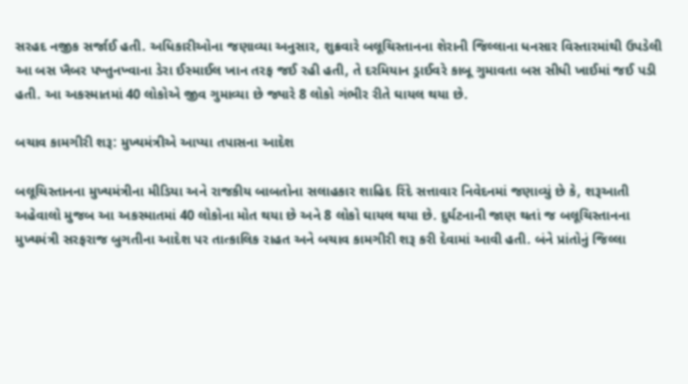સરહદ નજીક સર્જાઈ હતી. અધિકારીઓના જણાવ્યા અનુસાર, શુક્રવારે બલૂચિસ્તાનના શેરાની જિલ્લાના ધનસાર વિસ્તારમાંથી ઉપડેલી આ બસ ખૈબર પખ્તુનખ્વાના ડેરા ઈસ્માઈલ ખાન તરફ જઈ રહી હતી, તે દરમિયાન ડ્રાઈવરે કાબૂ ગુમાવતા બસ સીધી ખાઈમાં જઈ પડી હતી. આ અકસ્માતમાં 40 લોકોએ જીવ ગુમાવ્યા છે જ્યારે 8 લોકો ગંભીર રીતે ઘાયલ થયા છે.

બચાવ કામગીરી શરૂ: મુખ્યમંત્રીએ આપ્યા તપાસના આદેશ

બલૂચિસ્તાનના મુખ્યમંત્રીના મીડિયા અને રાજકીય બાબતોના સલાહકાર શાહિદ રિંદે સત્તાવાર નિવેદનમાં જણાવ્યું છે કે, શરૂઆતી અહેવાલો મુજબ આ અકસ્માતમાં 40 લોકોના મોત થયા છે અને 8 લોકો ઘાયલ થયા છે. દુર્ઘટનાની જાણ થતાં જ બલૂચિસ્તાનના મુખ્યમંત્રી સરફરાજ બુગતીના આદેશ પર તાત્કાલિક રાહત અને બચાવ કામગીરી શરૂ કરી દેવામાં આવી હતી. બંને પ્રાંતોનું જિલ્લા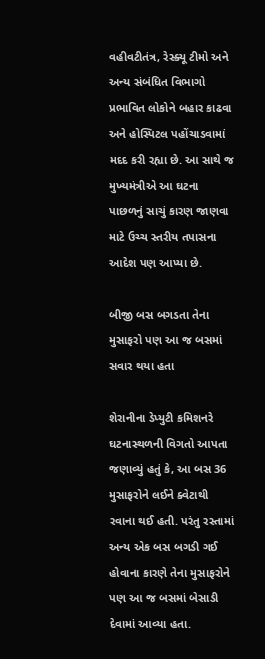વહીવટીતંત્ર, રેસ્ક્યૂ ટીમો અને અન્ય સંબંધિત વિભાગો પ્રભાવિત લોકોને બહાર કાઢવા અને હોસ્પિટલ પહોંચાડવામાં મદદ કરી રહ્યા છે. આ સાથે જ મુખ્યમંત્રીએ આ ઘટના પાછળનું સાચું કારણ જાણવા માટે ઉચ્ચ સ્તરીય તપાસના આદેશ પણ આપ્યા છે.

બીજી બસ બગડતા તેના મુસાફરો પણ આ જ બસમાં સવાર થયા હતા

શેરાનીના ડેપ્યુટી કમિશનરે ઘટનાસ્થળની વિગતો આપતા જણાવ્યું હતું કે, આ બસ 36 મુસાફરોને લઈને ક્વેટાથી રવાના થઈ હતી. પરંતુ રસ્તામાં અન્ય એક બસ બગડી ગઈ હોવાના કારણે તેના મુસાફરોને પણ આ જ બસમાં બેસાડી દેવામાં આવ્યા હતા.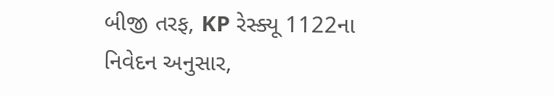બીજી તરફ, KP રેસ્ક્યૂ 1122ના નિવેદન અનુસાર,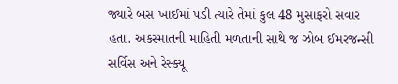જ્યારે બસ ખાઈમાં પડી ત્યારે તેમાં કુલ 48 મુસાફરો સવાર હતા. અકસ્માતની માહિતી મળતાની સાથે જ ઝોબ ઈમરજન્સી સર્વિસ અને રેસ્ક્યૂ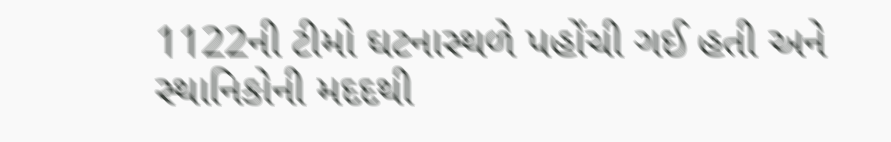1122ની ટીમો ઘટનાસ્થળે પહોંચી ગઈ હતી અને સ્થાનિકોની મદદથી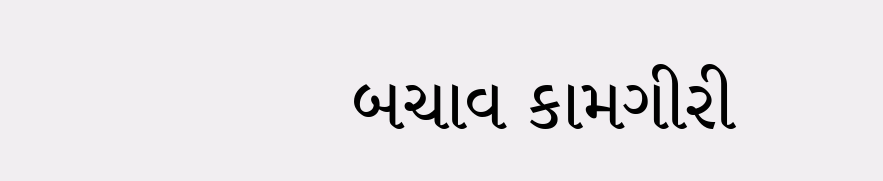બચાવ કામગીરી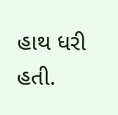હાથ ધરી હતી.